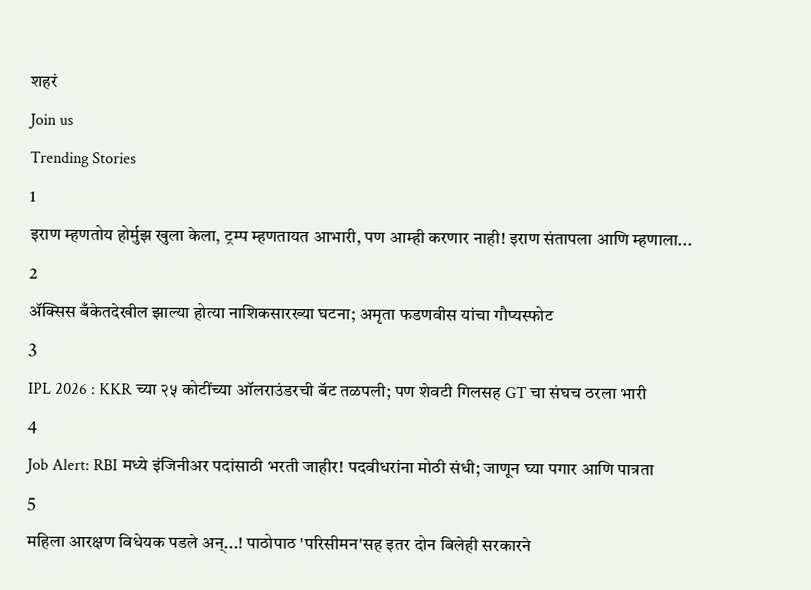शहरं
Join us
Trending Stories
1
इराण म्हणतोय होर्मुझ खुला केला, ट्रम्प म्हणतायत आभारी, पण आम्ही करणार नाही! इराण संतापला आणि म्हणाला...
2
ॲक्सिस बँकेतदेखील झाल्या होत्या नाशिकसारख्या घटना; अमृता फडणवीस यांचा गौप्यस्फोट
3
IPL 2026 : KKR च्या २५ कोटींच्या ऑलराउंडरची बॅट तळपली; पण शेवटी गिलसह GT चा संघच ठरला भारी
4
Job Alert: RBI मध्ये इंजिनीअर पदांसाठी भरती जाहीर! पदवीधरांना मोठी संधी; जाणून घ्या पगार आणि पात्रता
5
महिला आरक्षण विधेयक पडले अन्...! पाठोपाठ 'परिसीमन'सह इतर दोन बिलेही सरकारने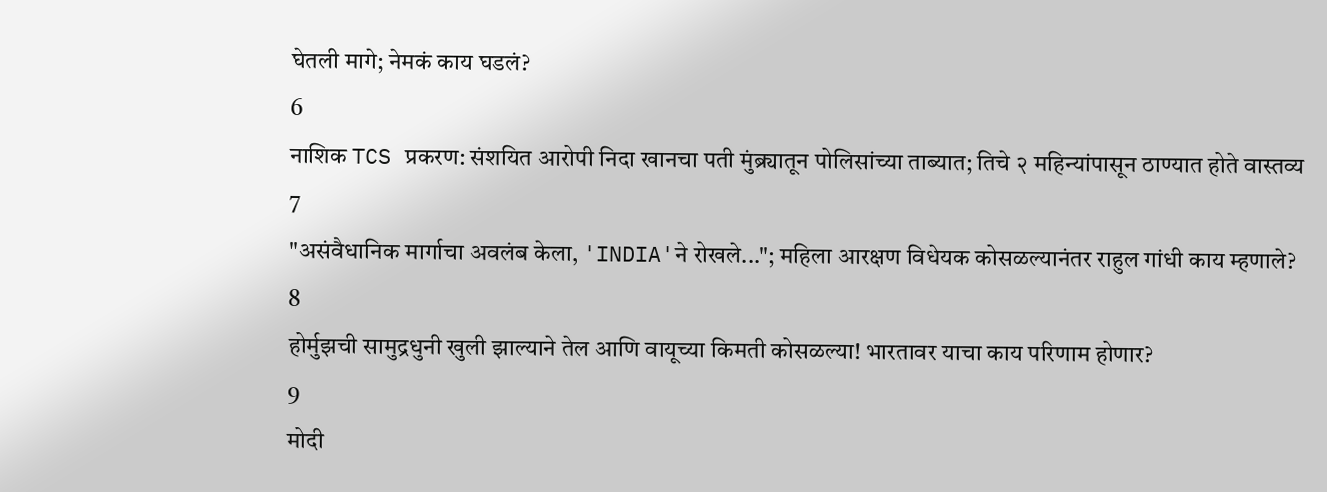घेतली मागे; नेमकं काय घडलं?
6
नाशिक TCS प्रकरण: संशयित आरोपी निदा खानचा पती मुंब्र्यातून पोलिसांच्या ताब्यात; तिचे २ महिन्यांपासून ठाण्यात होते वास्तव्य
7
"असंवैधानिक मार्गाचा अवलंब केला, 'INDIA'ने रोखले..."; महिला आरक्षण विधेयक कोसळल्यानंतर राहुल गांधी काय म्हणाले?
8
होर्मुझची सामुद्रधुनी खुली झाल्याने तेल आणि वायूच्या किमती कोसळल्या! भारतावर याचा काय परिणाम होणार?
9
मोदी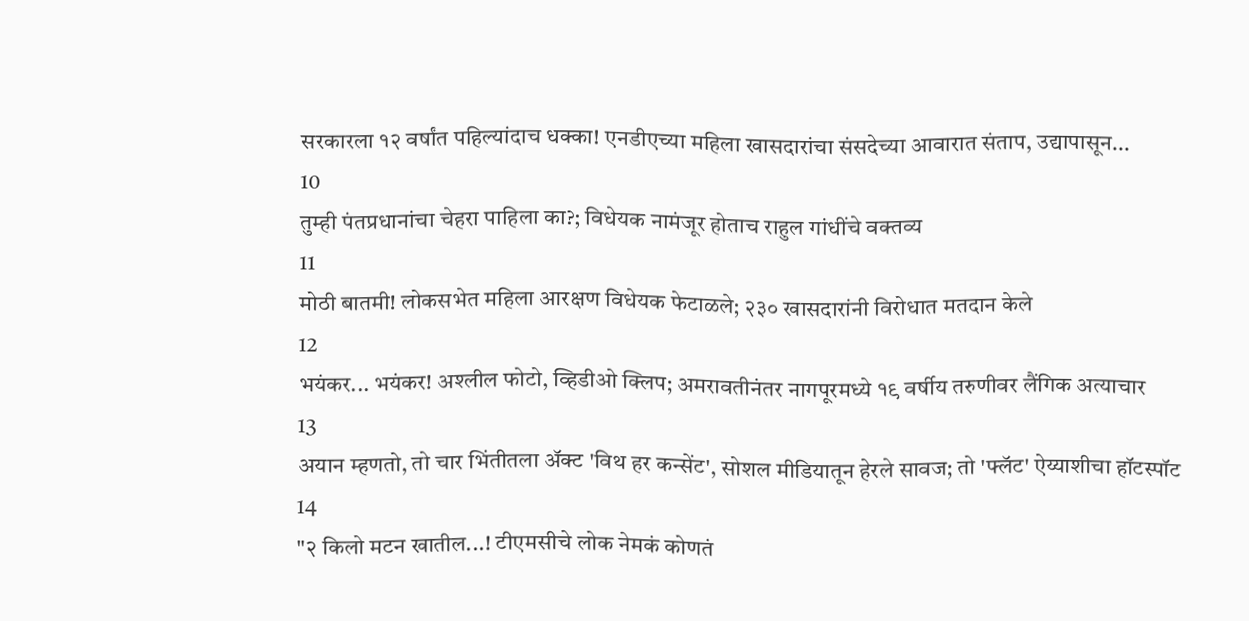सरकारला १२ वर्षांत पहिल्यांदाच धक्का! एनडीएच्या महिला खासदारांचा संसदेच्या आवारात संताप, उद्यापासून...
10
तुम्ही पंतप्रधानांचा चेहरा पाहिला का?; विधेयक नामंजूर होताच राहुल गांधींचे वक्तव्य
11
मोठी बातमी! लोकसभेत महिला आरक्षण विधेयक फेटाळले; २३० खासदारांनी विरोधात मतदान केले
12
भयंकर... भयंकर! अश्लील फोटो, व्हिडीओ क्लिप; अमरावतीनंतर नागपूरमध्ये १९ वर्षीय तरुणीवर लैंगिक अत्याचार
13
अयान म्हणतो, तो चार भिंतीतला अ‍ॅक्ट 'विथ हर कन्सेंट', सोशल मीडियातून हेरले सावज; तो 'फ्लॅट' ऐय्याशीचा हॉटस्पॉट
14
"२ किलो मटन खातील...! टीएमसीचे लोक नेमकं कोणतं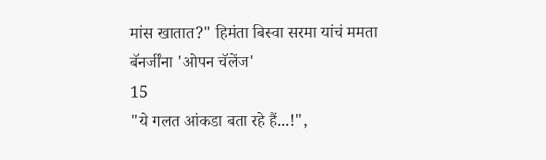मांस खातात?" हिमंता बिस्वा सरमा यांचं ममता बॅनर्जींना 'ओपन चॅलेंज'
15
"ये गलत आंकडा बता रहे हैं...!",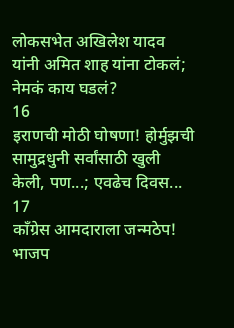लोकसभेत अखिलेश यादव यांनी अमित शाह यांना टोकलं; नेमकं काय घडलं?
16
इराणची मोठी घोषणा! होर्मुझची सामुद्रधुनी सर्वांसाठी खुली केली, पण...; एवढेच दिवस...
17
काँग्रेस आमदाराला जन्मठेप! भाजप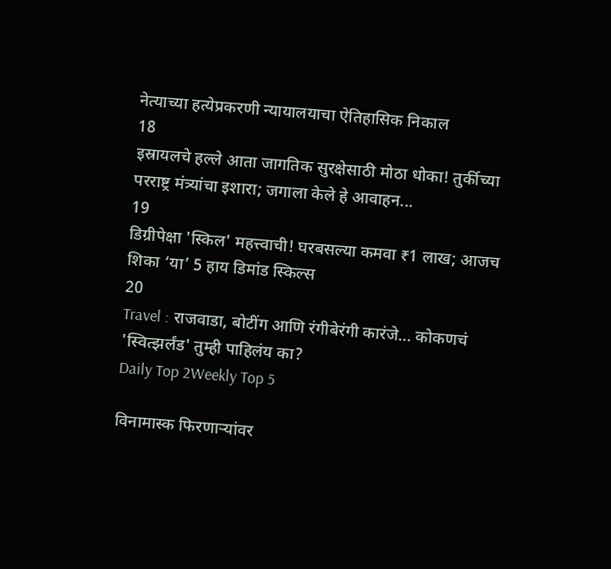नेत्याच्या हत्येप्रकरणी न्यायालयाचा ऐतिहासिक निकाल
18
इस्रायलचे हल्ले आता जागतिक सुरक्षेसाठी मोठा धोका! तुर्कीच्या परराष्ट्र मंत्र्यांचा इशारा; जगाला केले हे आवाहन...
19
डिग्रीपेक्षा 'स्किल' महत्त्वाची! घरबसल्या कमवा ₹1 लाख; आजच शिका ‘या’ 5 हाय डिमांड स्किल्स
20
Travel : राजवाडा, बोटींग आणि रंगीबेरंगी कारंजे… कोकणचं 'स्वित्झर्लंड' तुम्ही पाहिलंय का?
Daily Top 2Weekly Top 5

विनामास्क फिरणाऱ्यांवर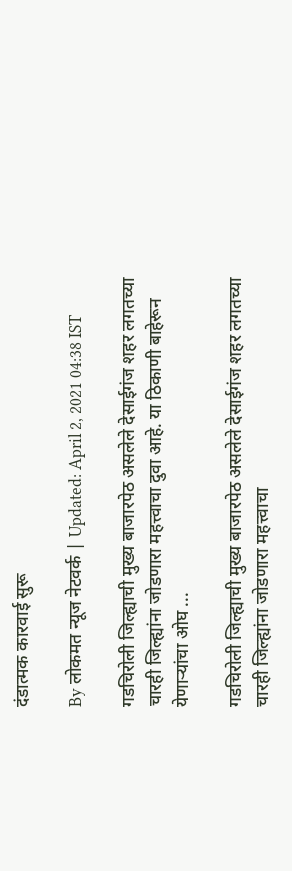दंडात्मक कारवाई सुरू

By लोकमत न्यूज नेटवर्क | Updated: April 2, 2021 04:38 IST

गडचिरोली जिल्ह्याची मुख्य बाजारपेठ असलेले देसाईगंज शहर लगतच्या चारही जिल्ह्यांना जोडणारा महत्त्वाचा दुवा आहे. या ठिकाणी बाहेरून येणाऱ्यांचा ओघ ...

गडचिरोली जिल्ह्याची मुख्य बाजारपेठ असलेले देसाईगंज शहर लगतच्या चारही जिल्ह्यांना जोडणारा महत्त्वाचा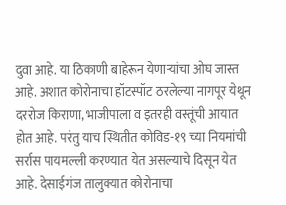दुवा आहे. या ठिकाणी बाहेरून येणाऱ्यांचा ओघ जास्त आहे. अशात कोरोनाचा हॉटस्पॉट ठरलेल्या नागपूर येथून दररोज किराणा, भाजीपाला व इतरही वस्तूंची आयात होत आहे. परंतु याच स्थितीत कोविड-१९ च्या नियमांची सर्रास पायमल्ली करण्यात येत असल्याचे दिसून येत आहे. देसाईगंज तालुक्यात कोरोनाचा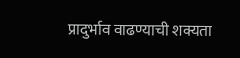प्रादुर्भाव वाढण्याची शक्यता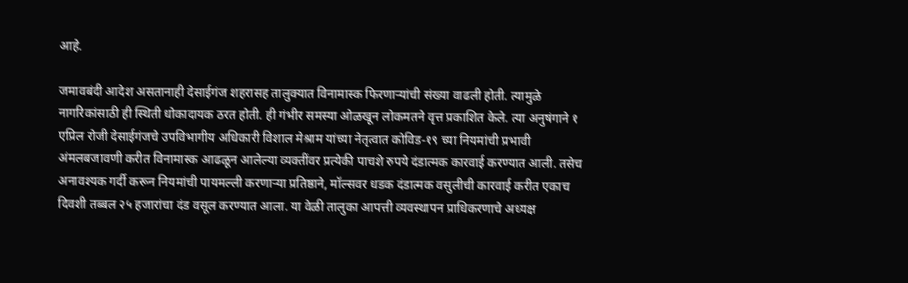आहे.

जमावबंदी आदेश असतानाही देसाईगंज शहरासह तालुक्यात विनामास्क फिरणाऱ्यांची संख्या वाढली होती. त्यामुळे नागरिकांसाठी ही स्थिती धोकादायक ठरत होती. ही गंभीर समस्या ओळखून लोकमतने वृत्त प्रकाशित केले. त्या अनुषंगाने १ एप्रिल रोजी देसाईगंजचे उपविभागीय अधिकारी विशाल मेश्राम यांच्या नेतृत्वात कोविड-१९ च्या नियमांची प्रभावी अंमलबजावणी करीत विनामास्क आढळून आलेल्या व्यक्तींवर प्रत्येकी पाचशे रुपये दंडात्मक कारवाई करण्यात आली. तसेच अनावश्यक गर्दी करून नियमांची पायमल्ली करणाऱ्या प्रतिष्ठाने, मॉल्सवर धडक दंडात्मक वसुलीची कारवाई करीत एकाच दिवशी तब्बल २५ हजारांचा दंड वसूल करण्यात आला. या वेळी तालुका आपत्ती व्यवस्थापन प्राधिकरणाचे अध्यक्ष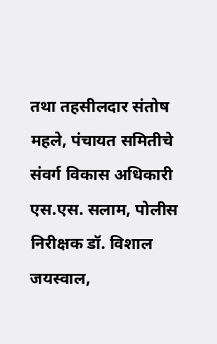तथा तहसीलदार संतोष महले, पंचायत समितीचे संवर्ग विकास अधिकारी एस.एस. सलाम, पोलीस निरीक्षक डॉ. विशाल जयस्वाल,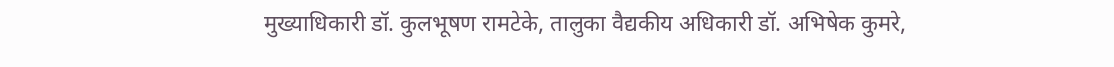मुख्याधिकारी डॉ. कुलभूषण रामटेके, तालुका वैद्यकीय अधिकारी डॉ. अभिषेक कुमरे,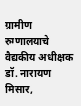ग्रामीण रुग्णालयाचे वैद्यकीय अधीक्षक डॉ. नारायण मिसार,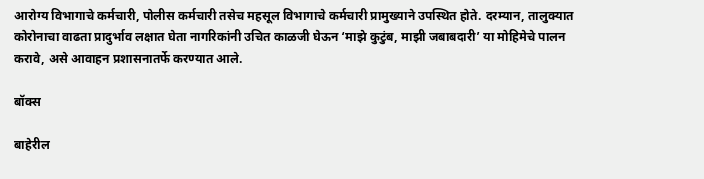आरोग्य विभागाचे कर्मचारी, पोलीस कर्मचारी तसेच महसूल विभागाचे कर्मचारी प्रामुख्याने उपस्थित होते. दरम्यान, तालुक्यात कोरोनाचा वाढता प्रादुर्भाव लक्षात घेता नागरिकांनी उचित काळजी घेऊन ‘माझे कुटुंब, माझी जबाबदारी’ या मोहिमेचे पालन करावे, असे आवाहन प्रशासनातर्फे करण्यात आले.

बॉक्स

बाहेरील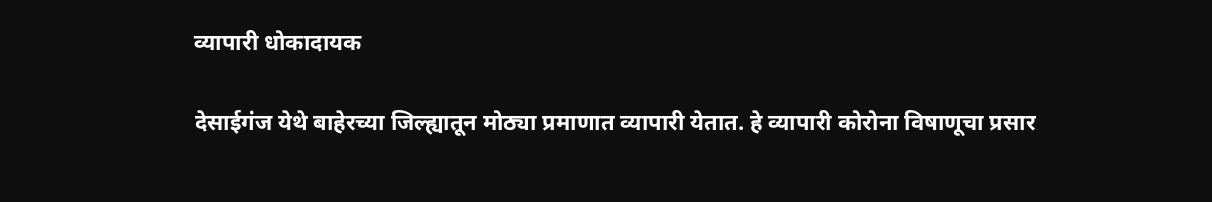व्यापारी धोकादायक

देसाईगंज येथे बाहेरच्या जिल्ह्यातून मोठ्या प्रमाणात व्यापारी येतात. हे व्यापारी कोरोना विषाणूचा प्रसार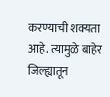करण्याची शक्यता आहे. त्यामुळे बाहेर जिल्ह्यातून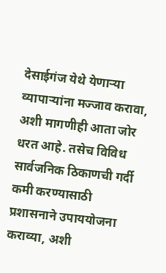देसाईगंज येथे येणाऱ्या व्यापाऱ्यांना मज्जाव करावा, अशी मागणीही आता जोर धरत आहे. तसेच विविध सार्वजनिक ठिकाणची गर्दी कमी करण्यासाठी प्रशासनाने उपाययोजना कराव्या, अशी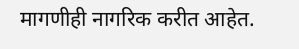मागणीही नागरिक करीत आहेत.